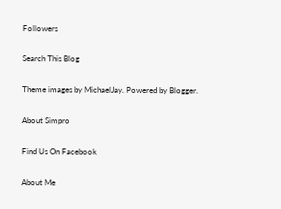Followers

Search This Blog

Theme images by MichaelJay. Powered by Blogger.

About Simpro

Find Us On Facebook

About Me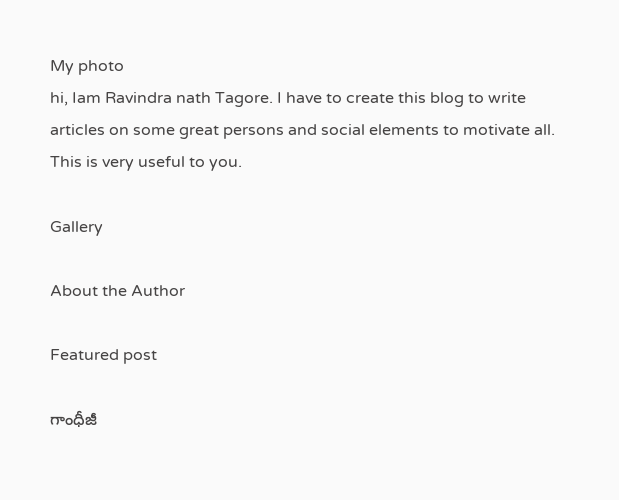My photo
hi, Iam Ravindra nath Tagore. I have to create this blog to write articles on some great persons and social elements to motivate all. This is very useful to you.

Gallery

About the Author

Featured post

గాంధీజీ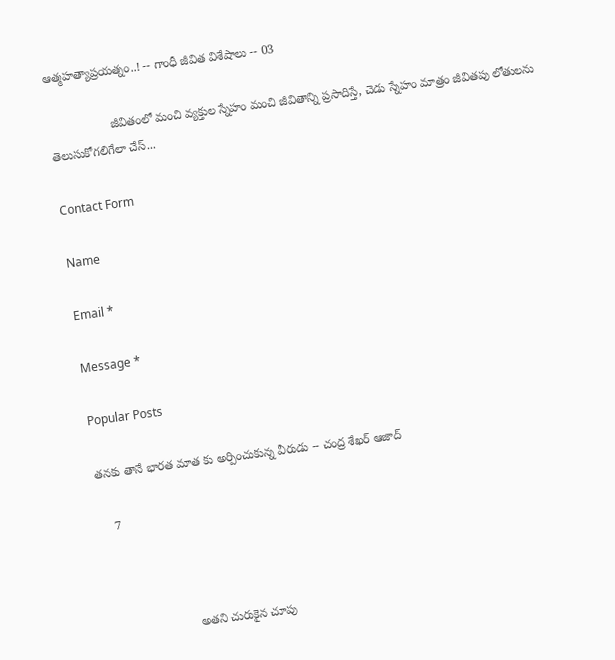ఆత్మహత్యాప్రయత్నం..! -- గాంధీ జీవిత విశేషాలు -- 03

                  జీవితంలో మంచి వ్యక్తుల స్నేహం మంచి జీవితాన్ని ప్రసాదిస్తే, చెడు స్నేహం మాత్రం జీవితపు లోతులను తెలుసుకోగలిగేలా చేస్...

Contact Form

Name

Email *

Message *

Popular Posts

తనకు తానే భారత మాత కు అర్పించుకున్న వీరుడు -- చంద్ర శేఖర్ ఆజాద్

    7



                          అతని చురుకైన చూపు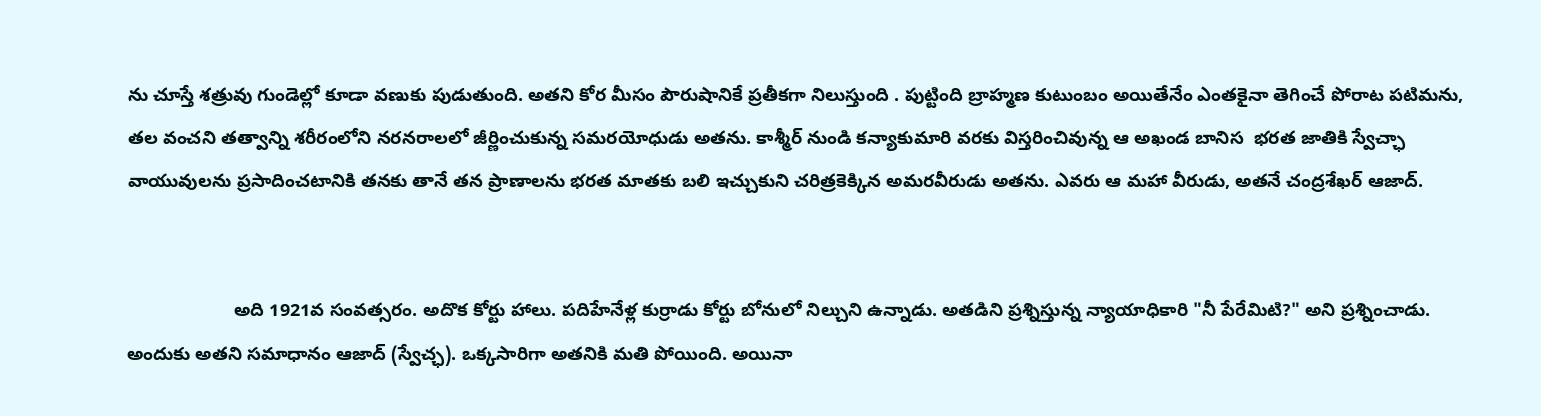ను చూస్తే శత్రువు గుండెల్లో కూడా వణుకు పుడుతుంది. అతని కోర మీసం పౌరుషానికే ప్రతీకగా నిలుస్తుంది . పుట్టింది బ్రాహ్మణ కుటుంబం అయితేనేం ఎంతకైనా తెగించే పోరాట పటిమను, తల వంచని తత్వాన్ని శరీరంలోని నరనరాలలో జీర్ణించుకున్న సమరయోధుడు అతను. కాశ్మీర్ నుండి కన్యాకుమారి వరకు విస్తరించివున్న ఆ అఖండ బానిస  భరత జాతికి స్వేచ్ఛా వాయువులను ప్రసాదించటానికి తనకు తానే తన ప్రాణాలను భరత మాతకు బలి ఇచ్చుకుని చరిత్రకెక్కిన అమరవీరుడు అతను. ఎవరు ఆ మహా వీరుడు, అతనే చంద్రశేఖర్ ఆజాద్.


                     అది 1921వ సంవత్సరం. అదొక కోర్టు హాలు. పదిహేనేళ్ల కుర్రాడు కోర్టు బోనులో నిల్చుని ఉన్నాడు. అతడిని ప్రశ్నిస్తున్న న్యాయాధికారి "నీ పేరేమిటి?" అని ప్రశ్నించాడు. అందుకు అతని సమాధానం ఆజాద్ (స్వేచ్ఛ). ఒక్కసారిగా అతనికి మతి పోయింది. అయినా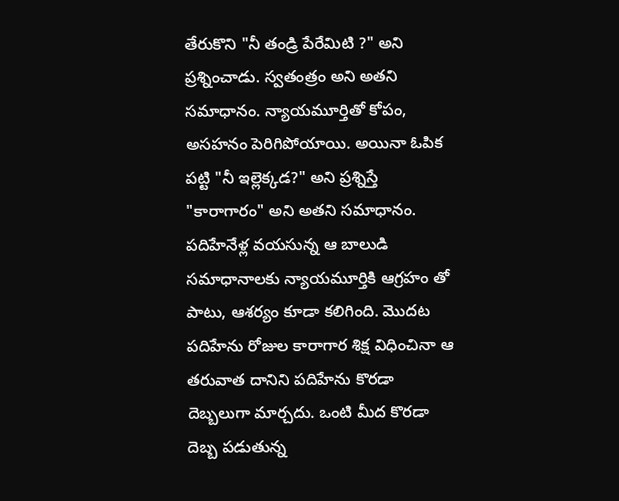తేరుకొని "నీ తండ్రి పేరేమిటి ?" అని ప్రశ్నించాడు. స్వతంత్రం అని అతని  సమాధానం. న్యాయమూర్తితో కోపం, అసహనం పెరిగిపోయాయి. అయినా ఓపిక పట్టి "నీ ఇల్లెక్కడ?" అని ప్రశ్నిస్తే "కారాగారం" అని అతని సమాధానం. పదిహేనేళ్ల వయసున్న ఆ బాలుడి సమాధానాలకు న్యాయమూర్తికి ఆగ్రహం తో పాటు, ఆశర్యం కూడా కలిగింది. మొదట పదిహేను రోజుల కారాగార శిక్ష విధించినా ఆ తరువాత దానిని పదిహేను కొరడా దెబ్బలుగా మార్చదు. ఒంటి మీద కొరడా దెబ్బ పడుతున్న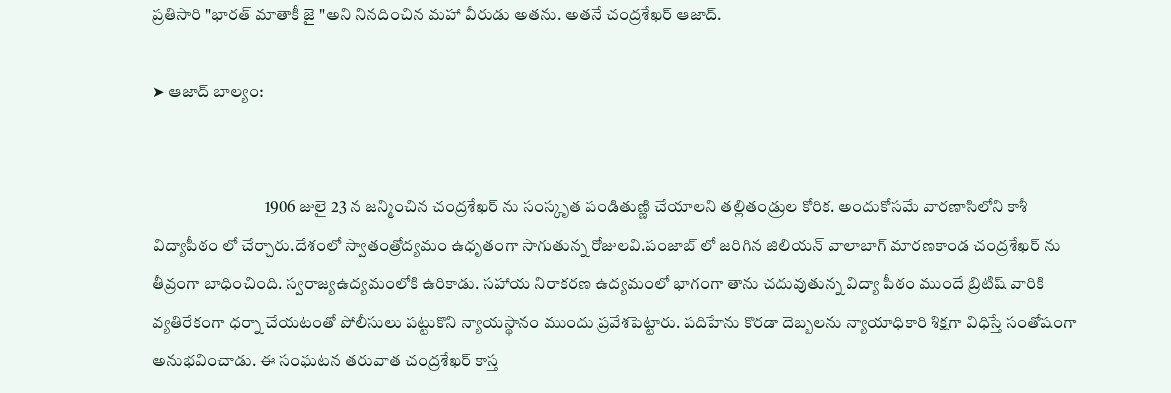ప్రతిసారి "భారత్ మాతాకీ జై "అని నినదించిన మహా వీరుడు అతను. అతనే చంద్రశేఖర్ ఆజాద్.

➤ ఆజాద్ బాల్యం:


                                  1906 జులై 23 న జన్మించిన చంద్రశేఖర్ ను సంస్కృత పండితుణ్ణి చేయాలని తల్లితండ్రుల కోరిక. అందుకోసమే వారణాసిలోని కాశీ విద్యాపీఠం లో చేర్చారు.దేశంలో స్వాతంత్రోద్యమం ఉధృతంగా సాగుతున్న రోజులవి.పంజాబ్ లో జరిగిన జిలియన్ వాలాబాగ్ మారణకాండ చంద్రశేఖర్ ను తీవ్రంగా బాధించింది. స్వరాజ్యఉద్యమంలోకి ఉరికాడు. సహాయ నిరాకరణ ఉద్యమంలో భాగంగా తాను చదువుతున్న విద్యా పీఠం ముందే బ్రిటిష్ వారికి వ్యతిరేకంగా ధర్నా చేయటంతో పోలీసులు పట్టుకొని న్యాయస్థానం ముందు ప్రవేశపెట్టారు. పదిహేను కొరడా దెబ్బలను న్యాయాధికారి శిక్షగా విధిస్తే సంతోషంగా అనుభవించాడు. ఈ సంఘటన తరువాత చంద్రశేఖర్ కాస్త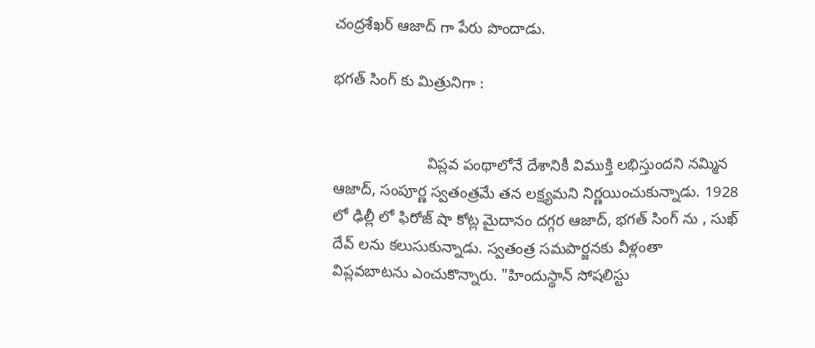చంద్రశేఖర్ ఆజాద్ గా పేరు పొందాడు.

భగత్ సింగ్ కు మిత్రునిగా :


                      విప్లవ పంథాలోనే దేశానికీ విముక్తి లభిస్తుందని నమ్మిన ఆజాద్, సంపూర్ణ స్వతంత్రమే తన లక్ష్యమని నిర్ణయించుకున్నాడు. 1928 లో ఢిల్లీ లో ఫిరోజ్ షా కోట్ల మైదానం దగ్గర ఆజాద్, భగత్ సింగ్ ను , సుఖ్ దేవ్ లను కలుసుకున్నాడు. స్వతంత్ర సమపార్జనకు వీళ్లంతా విప్లవబాటను ఎంచుకొన్నారు. "హిందుస్థాన్ సోషలిస్టు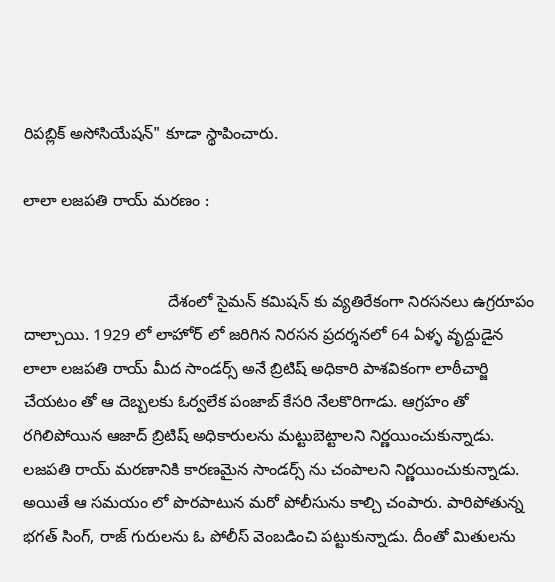రిపబ్లిక్ అసోసియేషన్" కూడా స్థాపించారు.

లాలా లజపతి రాయ్ మరణం :


                                దేశంలో సైమన్ కమిషన్ కు వ్యతిరేకంగా నిరసనలు ఉగ్రరూపం దాల్చాయి. 1929 లో లాహోర్ లో జరిగిన నిరసన ప్రదర్శనలో 64 ఏళ్ళ వృద్దుడైన లాలా లజపతి రాయ్ మీద సాండర్స్ అనే బ్రిటిష్ అధికారి పాశవికంగా లాఠీచార్జి చేయటం తో ఆ దెబ్బలకు ఓర్వలేక పంజాబ్ కేసరి నేలకొరిగాడు. ఆగ్రహం తో రగిలిపోయిన ఆజాద్ బ్రిటిష్ అధికారులను మట్టుబెట్టాలని నిర్ణయించుకున్నాడు. లజపతి రాయ్ మరణానికి కారణమైన సాండర్స్ ను చంపాలని నిర్ణయించుకున్నాడు. అయితే ఆ సమయం లో పొరపాటున మరో పోలీసును కాల్చి చంపారు. పారిపోతున్న భగత్ సింగ్, రాజ్ గురులను ఓ పోలీస్ వెంబడించి పట్టుకున్నాడు. దీంతో మితులను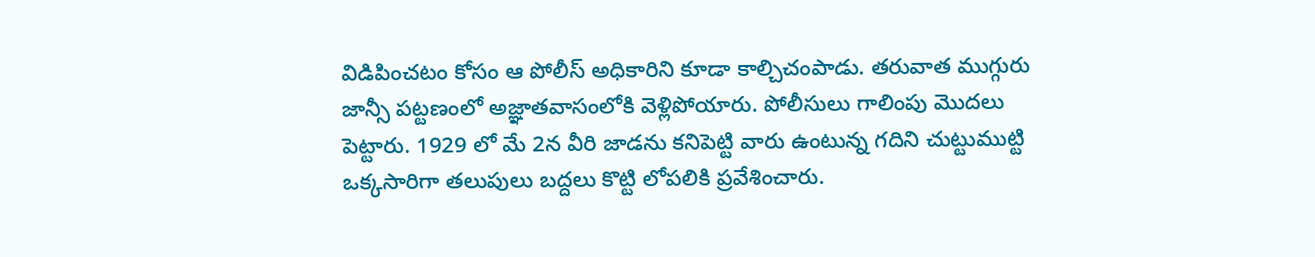విడిపించటం కోసం ఆ పోలీస్ అధికారిని కూడా కాల్చిచంపాడు. తరువాత ముగ్గురు జాన్సీ పట్టణంలో అజ్ఞాతవాసంలోకి వెళ్లిపోయారు. పోలీసులు గాలింపు మొదలు పెట్టారు. 1929 లో మే 2న వీరి జాడను కనిపెట్టి వారు ఉంటున్న గదిని చుట్టుముట్టి ఒక్కసారిగా తలుపులు బద్దలు కొట్టి లోపలికి ప్రవేశించారు.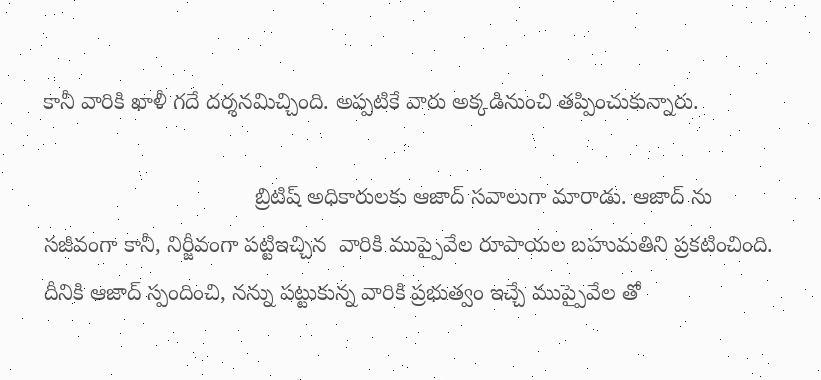కానీ వారికి ఖాళీ గదే దర్శనమిచ్చింది. అప్పటికే వారు అక్కడినుంచి తప్పించుకున్నారు.

                                  బ్రిటిష్ అధికారులకు ఆజాద్ సవాలుగా మారాడు. ఆజాద్ ను సజీవంగా కానీ, నిర్జీవంగా పట్టిఇచ్చిన  వారికి ముప్పైవేల రూపాయల బహుమతిని ప్రకటించింది. దీనికి ఆజాద్ స్పందించి, నన్ను పట్టుకున్న వారికి ప్రభుత్వం ఇచ్చే ముప్పైవేల తో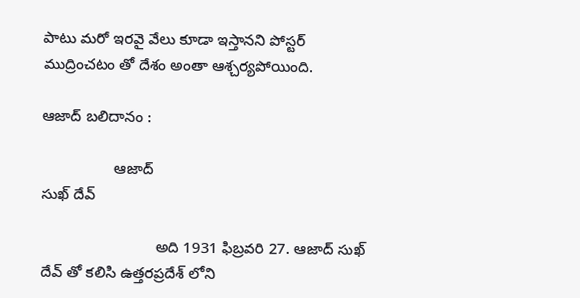పాటు మరో ఇరవై వేలు కూడా ఇస్తానని పోస్టర్ ముద్రించటం తో దేశం అంతా ఆశ్చర్యపోయింది.

ఆజాద్ బలిదానం :

                 ఆజాద్                                                                          సుఖ్ దేవ్

                           అది 1931 ఫిబ్రవరి 27. ఆజాద్ సుఖ్ దేవ్ తో కలిసి ఉత్తరప్రదేశ్ లోని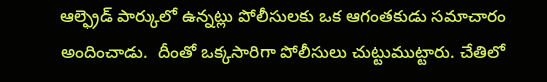ఆల్ఫ్రెడ్ పార్కులో ఉన్నట్లు పోలీసులకు ఒక ఆగంతకుడు సమాచారం అందించాడు.  దీంతో ఒక్కసారిగా పోలీసులు చుట్టుముట్టారు. చేతిలో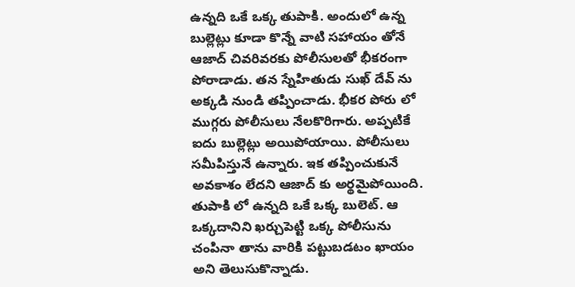ఉన్నది ఒకే ఒక్క తుపాకి. అందులో ఉన్న బుల్లెట్లు కూడా కొన్నే వాటి సహాయం తోనే ఆజాద్ చివరివరకు పోలీసులతో భీకరంగా పోరాడాడు. తన స్నేహితుడు సుఖ్ దేవ్ ను అక్కడి నుండి తప్పించాడు. భీకర పోరు లో ముగ్గరు పోలీసులు నేలకొరిగారు. అప్పటికే ఐదు బుల్లెట్లు అయిపోయాయి. పోలీసులు సమీపిస్తునే ఉన్నారు. ఇక తప్పించుకునే అవకాశం లేదని ఆజాద్ కు అర్థమైపోయింది. తుపాకి లో ఉన్నది ఒకే ఒక్క బులెట్. ఆ ఒక్కదానిని ఖర్చుపెట్టి ఒక్క పోలీసును చంపినా తాను వారికి పట్టుబడటం ఖాయం అని తెలుసుకొన్నాడు.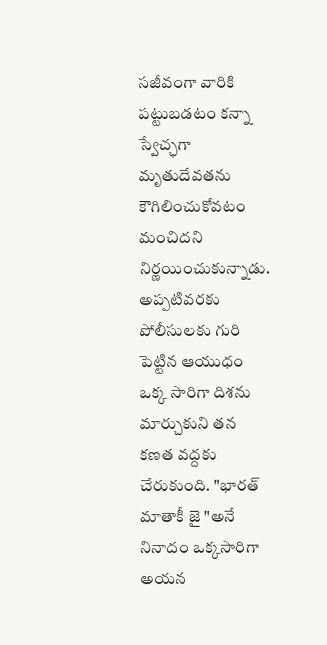సజీవంగా వారికి పట్టుబడటం కన్నా స్వేచ్ఛగా మృతుదేవతను కౌగిలించుకోవటం మంచిదని నిర్ణయించుకున్నాడు. అప్పటివరకు పోలీసులకు గురి పెట్టిన ఆయుధం ఒక్క సారిగా దిశను మార్చుకుని తన కణత వద్దకు చేరుకుంది. "భారత్ మాతాకీ జై "అనే నినాదం ఒక్కసారిగా అయన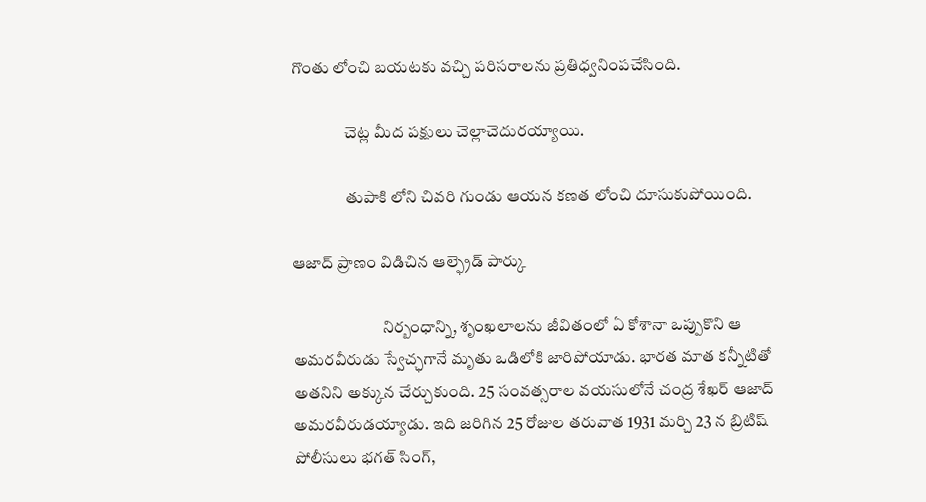గొంతు లోంచి బయటకు వచ్చి పరిసరాలను ప్రతిధ్వనింపచేసింది.

                చెట్ల మీద పక్షులు చెల్లాచెదురయ్యాయి.

                తుపాకి లోని చివరి గుండు ఆయన కణత లోంచి దూసుకుపోయింది.

ఆజాద్ ప్రాణం విడిచిన ఆల్ఫ్రెడ్ పార్కు

                           నిర్బంధాన్ని, శృంఖలాలను జీవితంలో ఏ కోశానా ఒప్పుకొని ఆ అమరవీరుడు స్వేచ్ఛగానే మృతు ఒడిలోకి జారిపోయాడు. భారత మాత కన్నీటితో అతనిని అక్కున చేర్చుకుంది. 25 సంవత్సరాల వయసులోనే చంద్ర శేఖర్ ఆజాద్ అమరవీరుడయ్యాడు. ఇది జరిగిన 25 రోజుల తరువాత 1931 మర్చి 23 న బ్రిటిష్ పోలీసులు భగత్ సింగ్,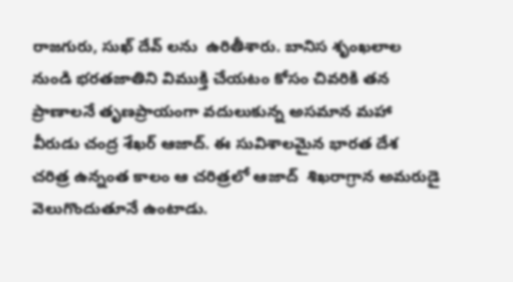రాజగురు, సుఖ్ దేవ్ లను  ఉరితీశారు. బానిస శృంఖలాల నుండి భరతజాతిని విముక్తి చేయటం కోసం చివరికి తన ప్రాణాలనే తృణప్రాయంగా వదులుకున్న అసమాన మహా వీరుడు చంద్ర శేఖర్ ఆజాద్. ఈ సువిశాలమైన భారత దేశ చరిత్ర ఉన్నంత కాలం ఆ చరిత్రలో ఆజాద్  శిఖరాగ్రాన అమరుడై వెలుగొందుతూనే ఉంటాడు.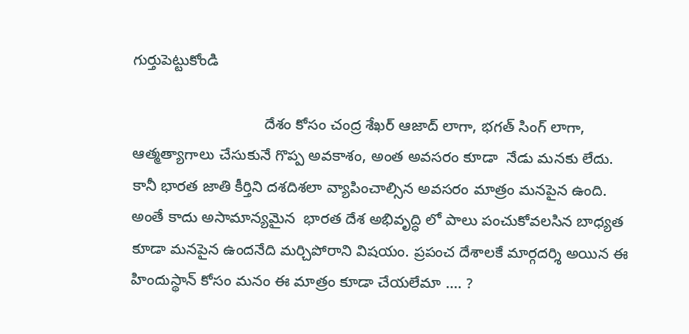గుర్తుపెట్టుకోండి

                               దేశం కోసం చంద్ర శేఖర్ ఆజాద్ లాగా, భగత్ సింగ్ లాగా, ఆత్మత్యాగాలు చేసుకునే గొప్ప అవకాశం, అంత అవసరం కూడా  నేడు మనకు లేదు. కానీ భారత జాతి కీర్తిని దశదిశలా వ్యాపించాల్సిన అవసరం మాత్రం మనపైన ఉంది. అంతే కాదు అసామాన్యమైన  భారత దేశ అభివృద్ధి లో పాలు పంచుకోవలసిన బాధ్యత కూడా మనపైన ఉందనేది మర్చిపోరాని విషయం. ప్రపంచ దేశాలకే మార్గదర్శి అయిన ఈ హిందుస్థాన్ కోసం మనం ఈ మాత్రం కూడా చేయలేమా .... ?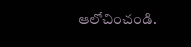ఆలోచించండి.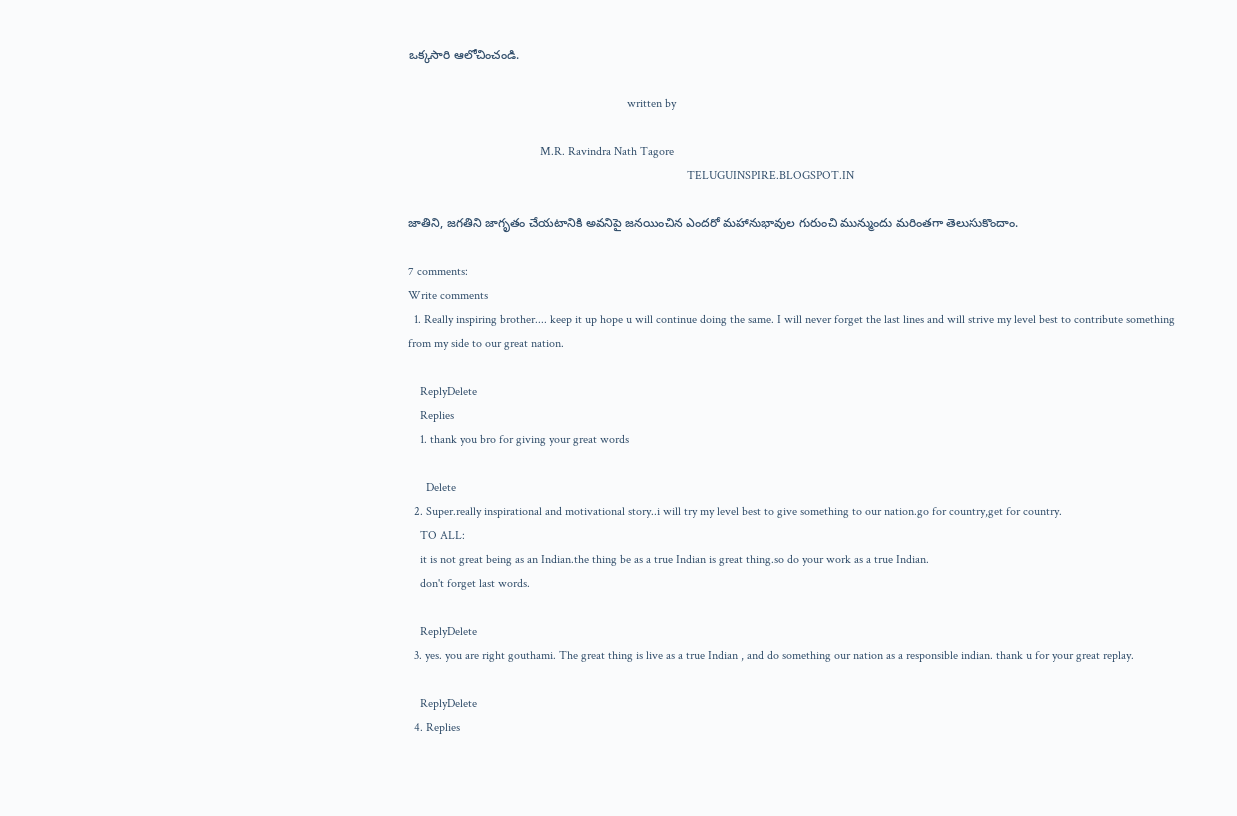ఒక్కసారి ఆలోచించండి.

                                                                         written by

                                            M.R. Ravindra Nath Tagore
                                                                                             TELUGUINSPIRE.BLOGSPOT.IN

జాతిని, జగతిని జాగృతం చేయటానికి అవనిపై జనయించిన ఎందరో మహానుభావుల గురుంచి మున్ముందు మరింతగా తెలుసుకొందాం.

7 comments:
Write comments
  1. Really inspiring brother.... keep it up hope u will continue doing the same. I will never forget the last lines and will strive my level best to contribute something from my side to our great nation.

    ReplyDelete
    Replies
    1. thank you bro for giving your great words

      Delete
  2. Super.really inspirational and motivational story..i will try my level best to give something to our nation.go for country,get for country.
    TO ALL:
    it is not great being as an Indian.the thing be as a true Indian is great thing.so do your work as a true Indian.
    don't forget last words.

    ReplyDelete
  3. yes. you are right gouthami. The great thing is live as a true Indian , and do something our nation as a responsible indian. thank u for your great replay.

    ReplyDelete
  4. Replies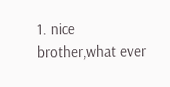1. nice brother,what ever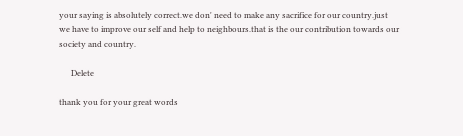your saying is absolutely correct.we don' need to make any sacrifice for our country.just we have to improve our self and help to neighbours.that is the our contribution towards our society and country.

      Delete

thank you for your great words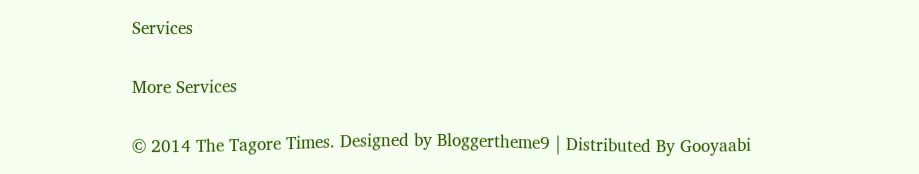Services

More Services

© 2014 The Tagore Times. Designed by Bloggertheme9 | Distributed By Gooyaabi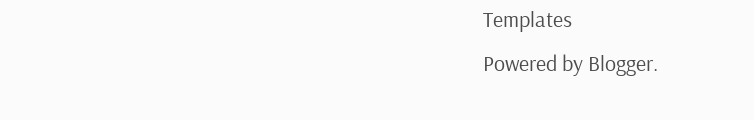Templates
Powered by Blogger.